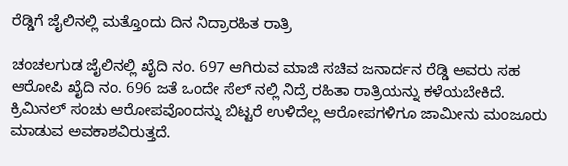ರೆಡ್ಡಿಗೆ ಜೈಲಿನಲ್ಲಿ ಮತ್ತೊಂದು ದಿನ ನಿದ್ರಾರಹಿತ ರಾತ್ರಿ

ಚಂಚಲಗುಡ ಜೈಲಿನಲ್ಲಿ ಖೈದಿ ನಂ. 697 ಆಗಿರುವ ಮಾಜಿ ಸಚಿವ ಜನಾರ್ದನ ರೆಡ್ಡಿ ಅವರು ಸಹ ಆರೋಪಿ ಖೈದಿ ನಂ. 696 ಜತೆ ಒಂದೇ ಸೆಲ್ ನಲ್ಲಿ ನಿದ್ರೆ ರಹಿತಾ ರಾತ್ರಿಯನ್ನು ಕಳೆಯಬೇಕಿದೆ.
ಕ್ರಿಮಿನಲ್ ಸಂಚು ಆರೋಪವೊಂದನ್ನು ಬಿಟ್ಟರೆ ಉಳಿದೆಲ್ಲ ಆರೋಪಗಳಿಗೂ ಜಾಮೀನು ಮಂಜೂರು ಮಾಡುವ ಅವಕಾಶವಿರುತ್ತದೆ.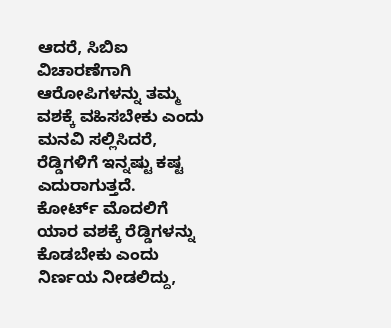ಆದರೆ, ಸಿಬಿಐ ವಿಚಾರಣೆಗಾಗಿ ಆರೋಪಿಗಳನ್ನು ತಮ್ಮ ವಶಕ್ಕೆ ವಹಿಸಬೇಕು ಎಂದು ಮನವಿ ಸಲ್ಲಿಸಿದರೆ, ರೆಡ್ಡಿಗಳಿಗೆ ಇನ್ನಷ್ಟು ಕಷ್ಟ ಎದುರಾಗುತ್ತದೆ.
ಕೋರ್ಟ್ ಮೊದಲಿಗೆ ಯಾರ ವಶಕ್ಕೆ ರೆಡ್ಡಿಗಳನ್ನು ಕೊಡಬೇಕು ಎಂದು ನಿರ್ಣಯ ನೀಡಲಿದ್ದು,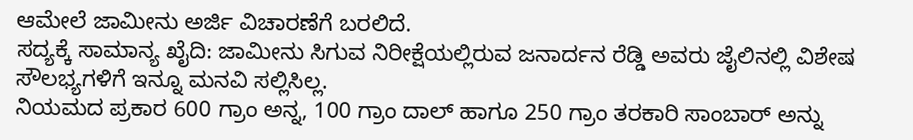ಆಮೇಲೆ ಜಾಮೀನು ಅರ್ಜಿ ವಿಚಾರಣೆಗೆ ಬರಲಿದೆ.
ಸದ್ಯಕ್ಕೆ ಸಾಮಾನ್ಯ ಖೈದಿ: ಜಾಮೀನು ಸಿಗುವ ನಿರೀಕ್ಷೆಯಲ್ಲಿರುವ ಜನಾರ್ದನ ರೆಡ್ಡಿ ಅವರು ಜೈಲಿನಲ್ಲಿ ವಿಶೇಷ ಸೌಲಭ್ಯಗಳಿಗೆ ಇನ್ನೂ ಮನವಿ ಸಲ್ಲಿಸಿಲ್ಲ.
ನಿಯಮದ ಪ್ರಕಾರ 600 ಗ್ರಾಂ ಅನ್ನ, 100 ಗ್ರಾಂ ದಾಲ್ ಹಾಗೂ 250 ಗ್ರಾಂ ತರಕಾರಿ ಸಾಂಬಾರ್ ಅನ್ನು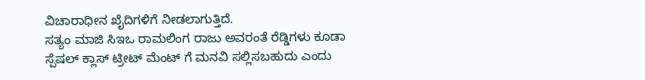ವಿಚಾರಾಧೀನ ಖೈದಿಗಳಿಗೆ ನೀಡಲಾಗುತ್ತಿದೆ.
ಸತ್ಯಂ ಮಾಜಿ ಸಿಇಒ ರಾಮಲಿಂಗ ರಾಜು ಅವರಂತೆ ರೆಡ್ಡಿಗಳು ಕೂಡಾ ಸ್ಪೆಷಲ್ ಕ್ಲಾಸ್ ಟ್ರೀಟ್ ಮೆಂಟ್ ಗೆ ಮನವಿ ಸಲ್ಲಿಸಬಹುದು ಎಂದು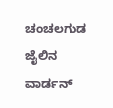ಚಂಚಲಗುಡ ಜೈಲಿನ ವಾರ್ಡನ್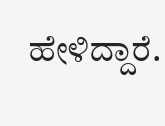ಹೇಳಿದ್ದಾರೆ.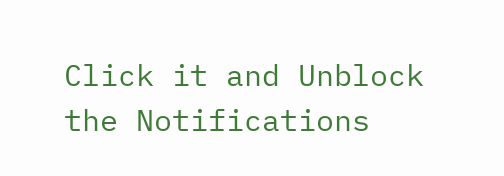Click it and Unblock the Notifications